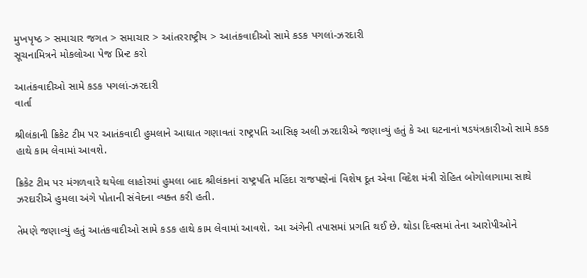મુખપૃષ્ઠ > સમાચાર જગત > સમાચાર > આંતરરાષ્ટ્રીય > આતંકવાદીઓ સામે કડક પગલાં-ઝરદારી
સૂચનામિત્રને મોકલોઆ પેજ પ્રિન્ટ કરો

આતંકવાદીઓ સામે કડક પગલાં-ઝરદારી
વાર્તા

શ્રીલંકાની ક્રિકેટ ટીમ પર આતંકવાદી હુમલાને આઘાત ગણાવતાં રાષ્ટ્રપતિ આસિફ અલી ઝરદારીએ જણાવ્યું હતું કે આ ઘટનાનાં ષડયંત્રકારીઓ સામે કડક હાથે કામ લેવામાં આવશે.

ક્રિકેટ ટીમ પર મંગળવારે થયેલા લાહોરમાં હુમલા બાદ શ્રીલંકાનાં રાષ્ટ્રપતિ મહિંદા રાજપક્ષેનાં વિશેષ દૂત એવા વિદેશ મંત્રી રોહિત બોગોલાગામા સાથે ઝરદારીએ હુમલા અંગે પોતાની સંવેદના વ્યક્ત કરી હતી.

તેમણે જણાવ્યું હતું આતંકવાદીઓ સામે કડક હાથે કામ લેવામાં આવશે. આ અંગેની તપાસમાં પ્રગતિ થઈ છે. થોડા દિવસમાં તેના આરોપીઓને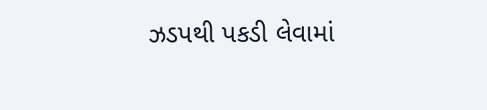ઝડપથી પકડી લેવામાં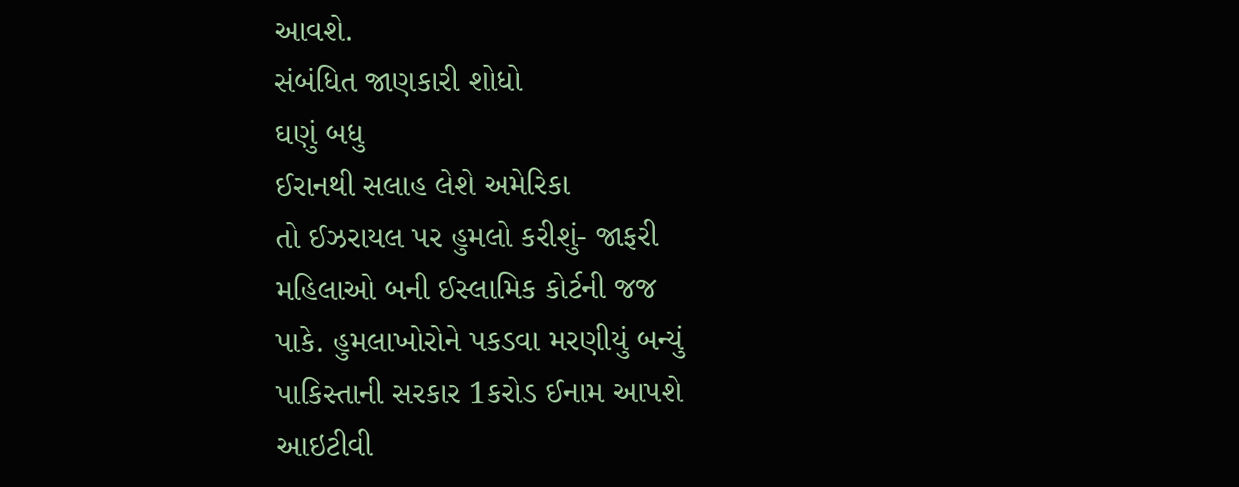આવશે.
સંબંધિત જાણકારી શોધો
ઘણું બધુ
ઈરાનથી સલાહ લેશે અમેરિકા
તો ઈઝરાયલ પર હુમલો કરીશું- જાફરી
મહિલાઓ બની ઈસ્લામિક કોર્ટની જજ
પાકે. હુમલાખોરોને પકડવા મરણીયું બન્યું
પાકિસ્તાની સરકાર 1કરોડ ઈનામ આપશે
આઇટીવી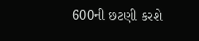600ની છટણી કરશે